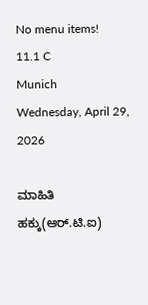No menu items!
11.1 C
Munich
Wednesday, April 29, 2026

ಮಾಹಿತಿ ಹಕ್ಕು(ಆರ್.ಟಿ.ಐ)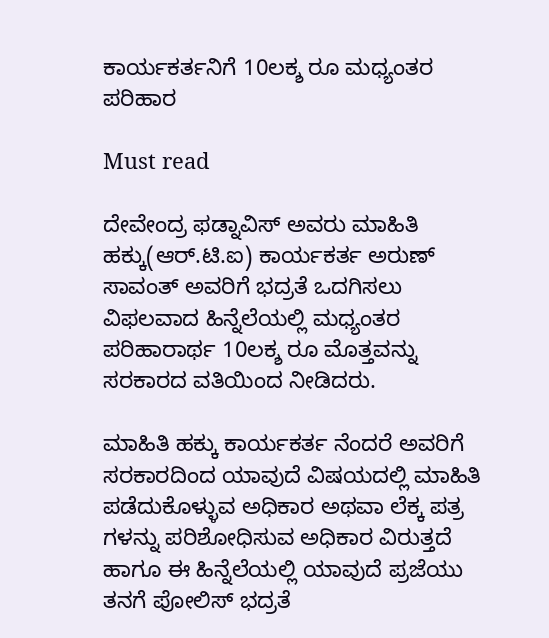ಕಾರ್ಯಕರ್ತನಿಗೆ 10ಲಕ್ಶ ರೂ ಮಧ್ಯಂತರ ಪರಿಹಾರ

Must read

ದೇವೇಂದ್ರ ಫಡ್ನಾವಿಸ್ ಅವರು ಮಾಹಿತಿ ಹಕ್ಕು(ಆರ್.ಟಿ.ಐ) ಕಾರ್ಯಕರ್ತ ಅರುಣ್ ಸಾವಂತ್ ಅವರಿಗೆ ಭದ್ರತೆ ಒದಗಿಸಲು ವಿಫಲವಾದ ಹಿನ್ನೆಲೆಯಲ್ಲಿ ಮಧ್ಯಂತರ ಪರಿಹಾರಾರ್ಥ 10ಲಕ್ಶ ರೂ ಮೊತ್ತವನ್ನು ಸರಕಾರದ ವತಿಯಿಂದ ನೀಡಿದರು.

ಮಾಹಿತಿ ಹಕ್ಕು ಕಾರ್ಯಕರ್ತ ನೆಂದರೆ ಅವರಿಗೆ ಸರಕಾರದಿಂದ ಯಾವುದೆ ವಿಷಯದಲ್ಲಿ ಮಾಹಿತಿ ಪಡೆದುಕೊಳ್ಳುವ ಅಧಿಕಾರ ಅಥವಾ ಲೆಕ್ಕ ಪತ್ರ ಗಳನ್ನು ಪರಿಶೋಧಿಸುವ ಅಧಿಕಾರ ವಿರುತ್ತದೆ ಹಾಗೂ ಈ ಹಿನ್ನೆಲೆಯಲ್ಲಿ ಯಾವುದೆ ಪ್ರಜೆಯು ತನಗೆ ಪೋಲಿಸ್ ಭದ್ರತೆ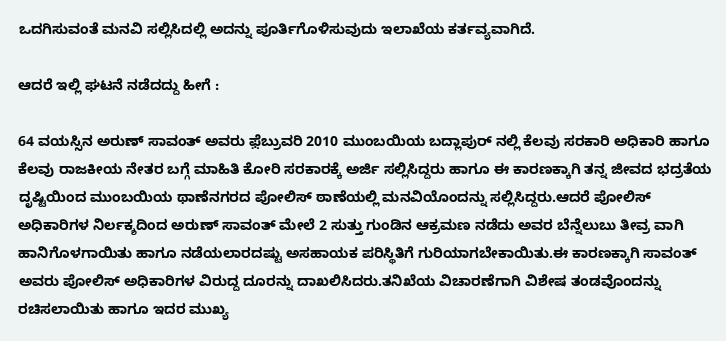ಒದಗಿಸುವಂತೆ ಮನವಿ ಸಲ್ಲಿಸಿದಲ್ಲಿ ಅದನ್ನು ಪೂರ್ತಿಗೊಳಿಸುವುದು ಇಲಾಖೆಯ ಕರ್ತವ್ಯವಾಗಿದೆ.

ಆದರೆ ಇಲ್ಲಿ ಘಟನೆ ನಡೆದದ್ದು ಹೀಗೆ :

64 ವಯಸ್ಸಿನ ಅರುಣ್ ಸಾವಂತ್ ಅವರು ಫ಼ೆಬ್ರುವರಿ 2010 ಮುಂಬಯಿಯ ಬದ್ಲಾಪುರ್ ನಲ್ಲಿ ಕೆಲವು ಸರಕಾರಿ ಅಧಿಕಾರಿ ಹಾಗೂ ಕೆಲವು ರಾಜಕೀಯ ನೇತರ ಬಗ್ಗೆ ಮಾಹಿತಿ ಕೋರಿ ಸರಕಾರಕ್ಕೆ ಅರ್ಜಿ ಸಲ್ಲಿಸಿದ್ದರು ಹಾಗೂ ಈ ಕಾರಣಕ್ಕಾಗಿ ತನ್ನ ಜೀವದ ಭದ್ರತೆಯ ದೃಷ್ಟಿಯಿಂದ ಮುಂಬಯಿಯ ಥಾಣೆನಗರದ ಪೋಲಿಸ್ ಠಾಣೆಯಲ್ಲಿ ಮನವಿಯೊಂದನ್ನು ಸಲ್ಲಿಸಿದ್ದರು.ಆದರೆ ಪೋಲಿಸ್ ಅಧಿಕಾರಿಗಳ ನಿರ್ಲಕ್ಶದಿಂದ ಅರುಣ್ ಸಾವಂತ್ ಮೇಲೆ 2 ಸುತ್ತು ಗುಂಡಿನ ಆಕ್ರಮಣ ನಡೆದು ಅವರ ಬೆನ್ನೆಲುಬು ತೀವ್ರ ವಾಗಿ ಹಾನಿಗೊಳಗಾಯಿತು ಹಾಗೂ ನಡೆಯಲಾರದಷ್ಟು ಅಸಹಾಯಕ ಪರಿಸ್ಥಿತಿಗೆ ಗುರಿಯಾಗಬೇಕಾಯಿತು.ಈ ಕಾರಣಕ್ಕಾಗಿ ಸಾವಂತ್ ಅವರು ಪೋಲಿಸ್ ಅಧಿಕಾರಿಗಳ ವಿರುದ್ದ ದೂರನ್ನು ದಾಖಲಿಸಿದರು.ತನಿಖೆಯ ವಿಚಾರಣೆಗಾಗಿ ವಿಶೇಷ ತಂಡವೊಂದನ್ನು ರಚಿಸಲಾಯಿತು ಹಾಗೂ ಇದರ ಮುಖ್ಯ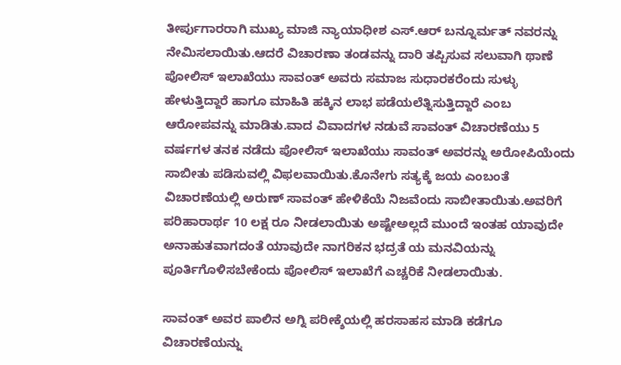ತೀರ್ಪುಗಾರರಾಗಿ ಮುಖ್ಯ ಮಾಜಿ ನ್ಯಾಯಾಧೀಶ ಎಸ್.ಆರ್ ಬನ್ನೂರ್ಮತ್ ನವರನ್ನು ನೇಮಿಸಲಾಯಿತು.ಆದರೆ ವಿಚಾರಣಾ ತಂಡವನ್ನು ದಾರಿ ತಪ್ಪಿಸುವ ಸಲುವಾಗಿ ಥಾಣೆ ಪೋಲಿಸ್ ಇಲಾಖೆಯು ಸಾವಂತ್ ಅವರು ಸಮಾಜ ಸುಧಾರಕರೆಂದು ಸುಳ್ಳು ಹೇಳುತ್ತಿದ್ದಾರೆ ಹಾಗೂ ಮಾಹಿತಿ ಹಕ್ಕಿನ ಲಾಭ ಪಡೆಯಲೆತ್ನಿಸುತ್ತಿದ್ದಾರೆ ಎಂಬ ಆರೋಪವನ್ನು ಮಾಡಿತು.ವಾದ ವಿವಾದಗಳ ನಡುವೆ ಸಾವಂತ್ ವಿಚಾರಣೆಯು 5 ವರ್ಷಗಳ ತನಕ ನಡೆದು ಪೋಲಿಸ್ ಇಲಾಖೆಯು ಸಾವಂತ್ ಅವರನ್ನು ಅರೋಪಿಯೆಂದು ಸಾಬೀತು ಪಡಿಸುವಲ್ಲಿ ವಿಫಲವಾಯಿತು.ಕೊನೇಗು ಸತ್ಯಕ್ಕೆ ಜಯ ಎಂಬಂತೆ ವಿಚಾರಣೆಯಲ್ಲಿ ಅರುಣ್ ಸಾವಂತ್ ಹೇಳಿಕೆಯೆ ನಿಜವೆಂದು ಸಾಬೀತಾಯಿತು.ಅವರಿಗೆ ಪರಿಹಾರಾರ್ಥ 10 ಲಕ್ಷ ರೂ ನೀಡಲಾಯಿತು ಅಷ್ಟೇಅಲ್ಲದೆ ಮುಂದೆ ಇಂತಹ ಯಾವುದೇ ಅನಾಹುತವಾಗದಂತೆ ಯಾವುದೇ ನಾಗರಿಕನ ಭದ್ರತೆ ಯ ಮನವಿಯನ್ನು ಪೂರ್ತಿಗೊಳಿಸಬೇಕೆಂದು ಪೋಲಿಸ್ ಇಲಾಖೆಗೆ ಎಚ್ಚರಿಕೆ ನೀಡಲಾಯಿತು.

ಸಾವಂತ್ ಅವರ ಪಾಲಿನ ಅಗ್ನಿ ಪರೀಕ್ಶೆಯಲ್ಲಿ ಹರಸಾಹಸ ಮಾಡಿ ಕಡೆಗೂ ವಿಚಾರಣೆಯನ್ನು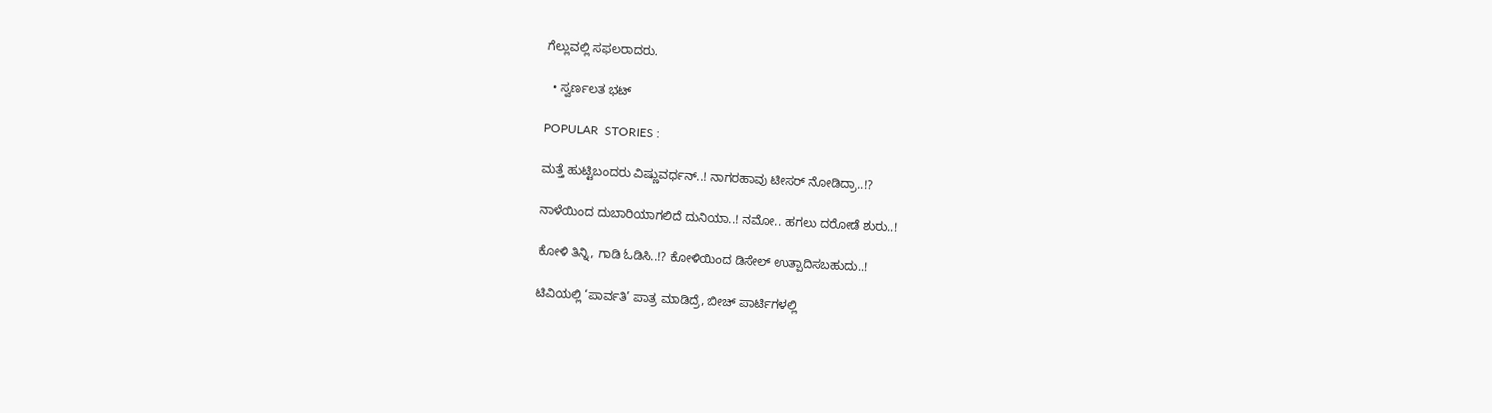ಗೆಲ್ಲುವಲ್ಲಿ ಸಫಲರಾದರು.

  • ಸ್ವರ್ಣಲತ ಭಟ್

POPULAR  STORIES :

ಮತ್ತೆ ಹುಟ್ಟಿಬಂದರು ವಿಷ್ಣುವರ್ಧನ್..! ನಾಗರಹಾವು ಟೀಸರ್ ನೋಡಿದ್ರಾ..!?

ನಾಳೆಯಿಂದ ದುಬಾರಿಯಾಗಲಿದೆ ದುನಿಯಾ..! ನಮೋ.. ಹಗಲು ದರೋಡೆ ಶುರು..!

ಕೋಳಿ ತಿನ್ನಿ, ಗಾಡಿ ಓಡಿಸಿ..!? ಕೋಳಿಯಿಂದ ಡಿಸೇಲ್ ಉತ್ಪಾದಿಸಬಹುದು..!

ಟಿವಿಯಲ್ಲಿ ‘ಪಾರ್ವತಿ’ ಪಾತ್ರ ಮಾಡಿದ್ರೆ, ಬೀಚ್‌ ಪಾರ್ಟಿಗಳಲ್ಲಿ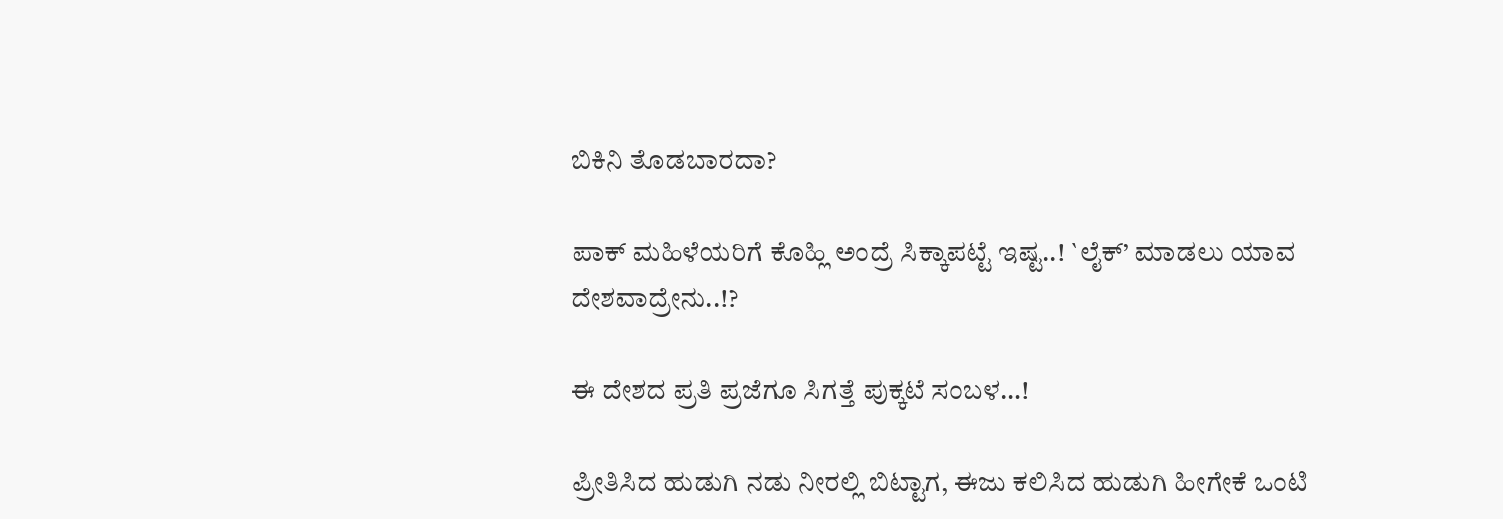ಬಿಕಿನಿ ತೊಡಬಾರದಾ?

ಪಾಕ್ ಮಹಿಳೆಯರಿಗೆ ಕೊಹ್ಲಿ ಅಂದ್ರೆ ಸಿಕ್ಕಾಪಟ್ಟೆ ಇಷ್ಟ..! `ಲೈಕ್’ ಮಾಡಲು ಯಾವ ದೇಶವಾದ್ರೇನು..!?

ಈ ದೇಶದ ಪ್ರತಿ ಪ್ರಜೆಗೂ ಸಿಗತ್ತೆ ಪುಕ್ಕಟೆ ಸಂಬಳ…!

ಪ್ರೀತಿಸಿದ ಹುಡುಗಿ ನಡು ನೀರಲ್ಲಿ ಬಿಟ್ಟಾಗ, ಈಜು ಕಲಿಸಿದ ಹುಡುಗಿ ಹೀಗೇಕೆ ಒಂಟಿ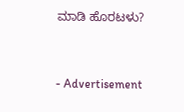ಮಾಡಿ ಹೊರಟಳು?



- Advertisement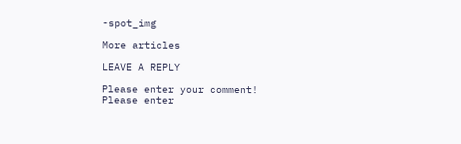-spot_img

More articles

LEAVE A REPLY

Please enter your comment!
Please enter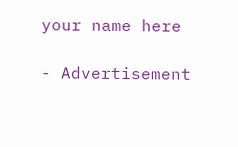your name here

- Advertisement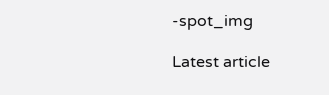-spot_img

Latest article